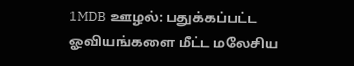1MDB ஊழல்: பதுக்கப்பட்ட ஓவியங்களை மீட்ட மலேசிய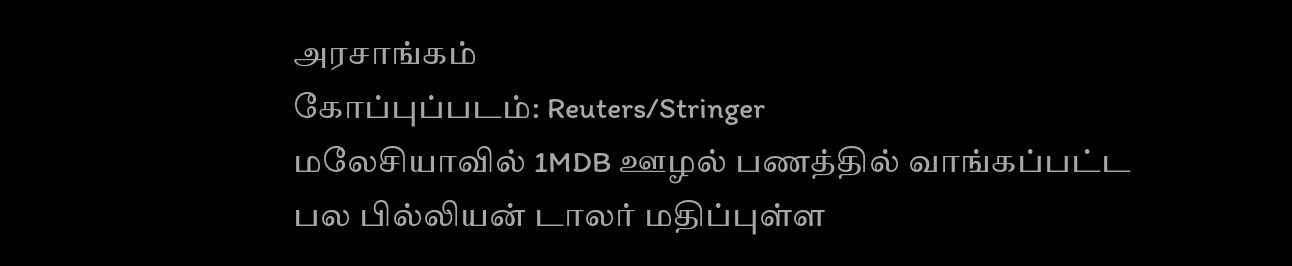அரசாங்கம்
கோப்புப்படம்: Reuters/Stringer
மலேசியாவில் 1MDB ஊழல் பணத்தில் வாங்கப்பட்ட பல பில்லியன் டாலர் மதிப்புள்ள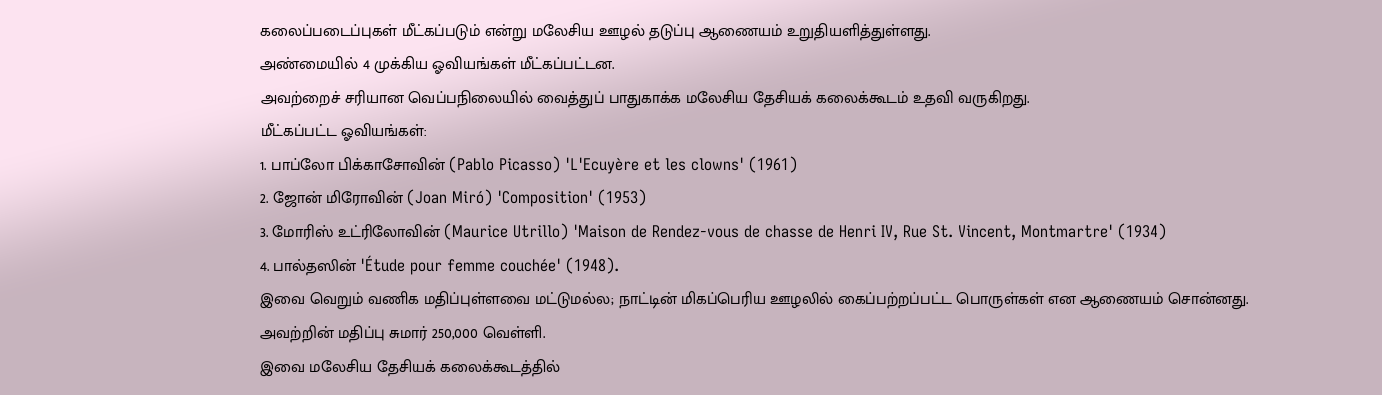கலைப்படைப்புகள் மீட்கப்படும் என்று மலேசிய ஊழல் தடுப்பு ஆணையம் உறுதியளித்துள்ளது.
அண்மையில் 4 முக்கிய ஓவியங்கள் மீட்கப்பட்டன.
அவற்றைச் சரியான வெப்பநிலையில் வைத்துப் பாதுகாக்க மலேசிய தேசியக் கலைக்கூடம் உதவி வருகிறது.
மீட்கப்பட்ட ஓவியங்கள்:
1. பாப்லோ பிக்காசோவின் (Pablo Picasso) 'L'Ecuyère et les clowns' (1961)
2. ஜோன் மிரோவின் (Joan Miró) 'Composition' (1953)
3. மோரிஸ் உட்ரிலோவின் (Maurice Utrillo) 'Maison de Rendez-vous de chasse de Henri IV, Rue St. Vincent, Montmartre' (1934)
4. பால்தஸின் 'Étude pour femme couchée' (1948).
இவை வெறும் வணிக மதிப்புள்ளவை மட்டுமல்ல; நாட்டின் மிகப்பெரிய ஊழலில் கைப்பற்றப்பட்ட பொருள்கள் என ஆணையம் சொன்னது.
அவற்றின் மதிப்பு சுமார் 250,000 வெள்ளி.
இவை மலேசிய தேசியக் கலைக்கூடத்தில்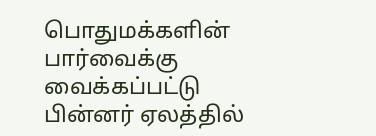பொதுமக்களின் பார்வைக்கு வைக்கப்பட்டு பின்னர் ஏலத்தில்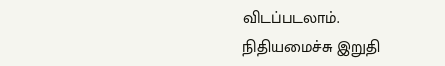விடப்படலாம்.
நிதியமைச்சு இறுதி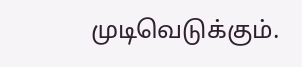முடிவெடுக்கும்.